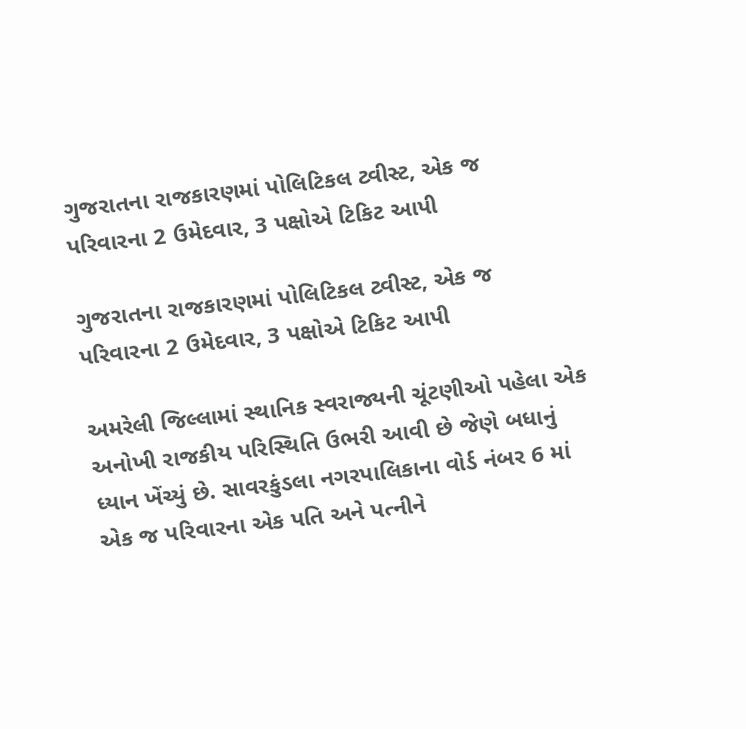ગુજરાતના રાજકારણમાં પોલિટિકલ ટ્વીસ્ટ, એક જ પરિવારના 2 ઉમેદવાર, 3 પક્ષોએ ટિકિટ આપી

ગુજરાતના રાજકારણમાં પોલિટિકલ ટ્વીસ્ટ, એક જ પરિવારના 2 ઉમેદવાર, 3 પક્ષોએ ટિકિટ આપી

અમરેલી જિલ્લામાં સ્થાનિક સ્વરાજ્યની ચૂંટણીઓ પહેલા એક અનોખી રાજકીય પરિસ્થિતિ ઉભરી આવી છે જેણે બધાનું ધ્યાન ખેંચ્યું છે. સાવરકુંડલા નગરપાલિકાના વોર્ડ નંબર 6 માં એક જ પરિવારના એક પતિ અને પત્નીને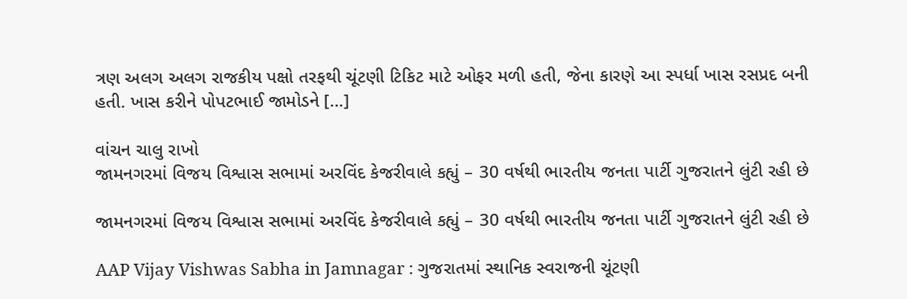ત્રણ અલગ અલગ રાજકીય પક્ષો તરફથી ચૂંટણી ટિકિટ માટે ઓફર મળી હતી, જેના કારણે આ સ્પર્ધા ખાસ રસપ્રદ બની હતી. ખાસ કરીને પોપટભાઈ જામોડને […]

વાંચન ચાલુ રાખો
જામનગરમાં વિજય વિશ્વાસ સભામાં અરવિંદ કેજરીવાલે કહ્યું – 30 વર્ષથી ભારતીય જનતા પાર્ટી ગુજરાતને લુંટી રહી છે

જામનગરમાં વિજય વિશ્વાસ સભામાં અરવિંદ કેજરીવાલે કહ્યું – 30 વર્ષથી ભારતીય જનતા પાર્ટી ગુજરાતને લુંટી રહી છે

AAP Vijay Vishwas Sabha in Jamnagar : ગુજરાતમાં સ્થાનિક સ્વરાજની ચૂંટણી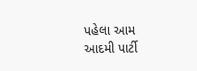પહેલા આમ આદમી પાર્ટી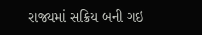રાજ્યમાં સક્રિય બની ગઇ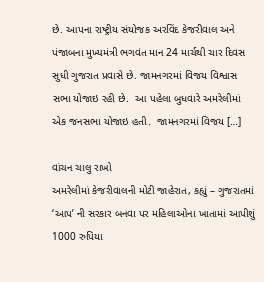છે. આપના રાષ્ટ્રીય સંયોજક અરવિંદ કેજરીવાલ અને પંજાબના મુખ્યમંત્રી ભગવંત માન 24 માર્ચથી ચાર દિવસ સુધી ગુજરાત પ્રવાસે છે. જામનગરમાં વિજય વિશ્વાસ સભા યોજાઇ રહી છે.  આ પહેલા બુધવારે અમરેલીમાં એક જનસભા યોજાઇ હતી.  જામનગરમાં વિજય […]

વાંચન ચાલુ રાખો
અમરેલીમાં કેજરીવાલની મોટી જાહેરાત, કહ્યું – ગુજરાતમાં ‘આપ’ ની સરકાર બનવા પર મહિલાઓના ખાતામાં આપીશું 1000 રુપિયા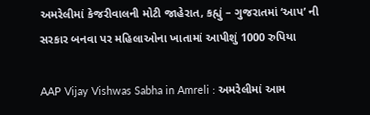અમરેલીમાં કેજરીવાલની મોટી જાહેરાત, કહ્યું – ગુજરાતમાં ‘આપ’ ની સરકાર બનવા પર મહિલાઓના ખાતામાં આપીશું 1000 રુપિયા

AAP Vijay Vishwas Sabha in Amreli : અમરેલીમાં આમ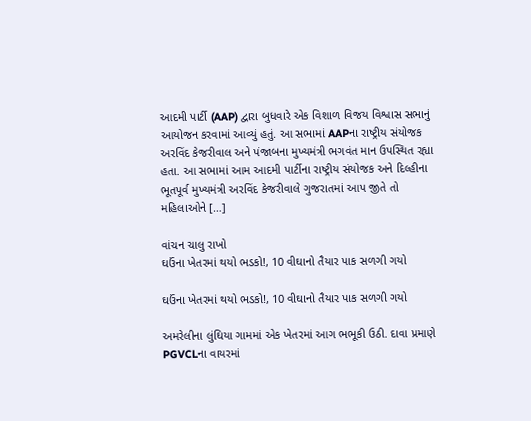આદમી પાર્ટી (AAP) દ્વારા બુધવારે એક વિશાળ વિજય વિશ્વાસ સભાનું આયોજન કરવામાં આવ્યું હતું. આ સભામાં AAPના રાષ્ટ્રીય સંયોજક અરવિંદ કેજરીવાલ અને પંજાબના મુખ્યમંત્રી ભગવંત માન ઉપસ્થિત રહ્યા હતા. આ સભામાં આમ આદમી પાર્ટીના રાષ્ટ્રીય સંયોજક અને દિલ્હીના ભૂતપૂર્વ મુખ્યમંત્રી અરવિંદ કેજરીવાલે ગુજરાતમાં આપ જીતે તો મહિલાઓને […]

વાંચન ચાલુ રાખો
ઘઉંના ખેતરમાં થયો ભડકો!, 10 વીઘાનો તૈયાર પાક સળગી ગયો

ઘઉંના ખેતરમાં થયો ભડકો!, 10 વીઘાનો તૈયાર પાક સળગી ગયો

અમરેલીના લુંઘિયા ગામમાં એક ખેતરમાં આગ ભભૂકી ઉઠી. દાવા પ્રમાણે PGVCLના વાયરમાં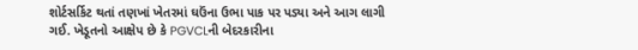શોર્ટસર્કિટ થતાં તણખાં ખેતરમાં ઘઉંના ઉભા પાક પર પડ્યા અને આગ લાગી ગઈ. ખેડૂતનો આક્ષેપ છે કે PGVCLની બેદરકારીના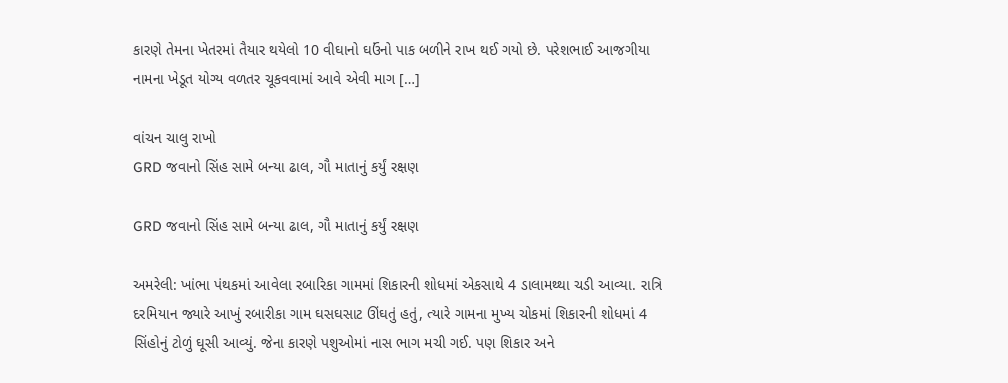કારણે તેમના ખેતરમાં તૈયાર થયેલો 10 વીઘાનો ઘઉંનો પાક બળીને રાખ થઈ ગયો છે. પરેશભાઈ આજગીયા નામના ખેડૂત યોગ્ય વળતર ચૂકવવામાં આવે એવી માગ […]

વાંચન ચાલુ રાખો
GRD જવાનો સિંહ સામે બન્યા ઢાલ, ગૌ માતાનું કર્યું રક્ષણ

GRD જવાનો સિંહ સામે બન્યા ઢાલ, ગૌ માતાનું કર્યું રક્ષણ

અમરેલી: ખાંભા પંથકમાં આવેલા રબારિકા ગામમાં શિકારની શોધમાં એકસાથે 4 ડાલામથ્થા ચડી આવ્યા. રાત્રિ દરમિયાન જ્યારે આખું રબારીકા ગામ ઘસઘસાટ ઊંઘતું હતું, ત્યારે ગામના મુખ્ય ચોકમાં શિકારની શોધમાં 4 સિંહોનું ટોળું ઘૂસી આવ્યું. જેના કારણે પશુઓમાં નાસ ભાગ મચી ગઈ. પણ શિકાર અને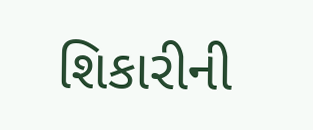શિકારીની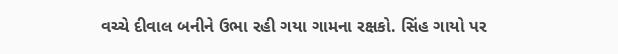વચ્ચે દીવાલ બનીને ઉભા રહી ગયા ગામના રક્ષકો. સિંહ ગાયો પર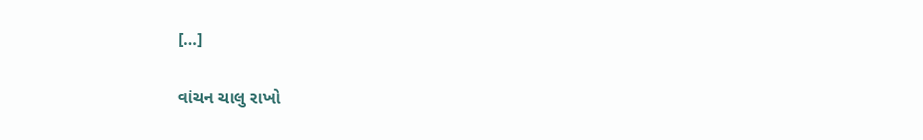[…]

વાંચન ચાલુ રાખો